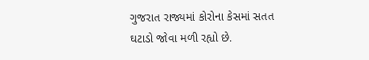ગુજરાત રાજ્યમાં કોરોના કેસમાં સતત ઘટાડો જોવા મળી રહ્યો છે.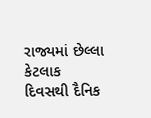રાજ્યમાં છેલ્લા કેટલાક દિવસથી દૈનિક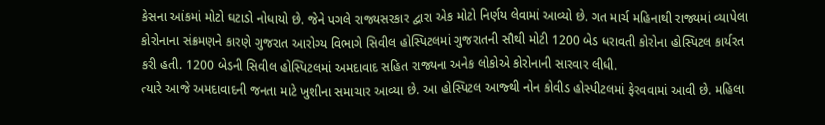કેસના આંકમાં મોટો ઘટાડો નોધાયો છે. જેને પગલે રાજ્યસરકાર દ્વારા એક મોટો નિર્ણય લેવામાં આવ્યો છે. ગત માર્ચ મહિનાથી રાજ્યમાં વ્યાપેલા કોરોનાના સંક્રમણને કારણે ગુજરાત આરોગ્ય વિભાગે સિવીલ હોસ્પિટલમાં ગુજરાતની સૌથી મોટી 1200 બેડ ધરાવતી કોરોના હોસ્પિટલ કાર્યરત કરી હતી. 1200 બેડની સિવીલ હોસ્પિટલમાં અમદાવાદ સહિત રાજ્યના અનેક લોકોએ કોરોનાની સારવાર લીધી.
ત્યારે આજે અમદાવાદની જનતા માટે ખુશીના સમાચાર આવ્યા છે. આ હોસ્પિટલ આજ્થી નોન કોવીડ હોસ્પીટલમાં ફેરવવામાં આવી છે. મહિલા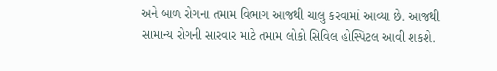અને બાળ રોગના તમામ વિભાગ આજથી ચાલુ કરવામાં આવ્યા છે. આજથી સામાન્ય રોગની સારવાર માટે તમામ લોકો સિવિલ હોસ્પિટલ આવી શકશે.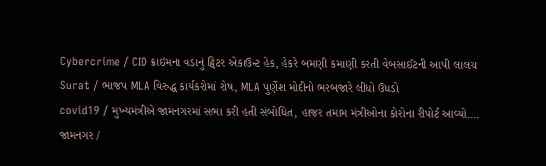Cybercrime / CID ક્રાઇમના વડાનું ટ્વિટર એકાઉન્ટ હેક, હેકરે બમણી કમાણી કરતી વેબસાઈટની આપી લાલચ
Surat / ભાજપ MLA વિરુદ્ધ કાર્યકરોમાં રોષ, MLA પુર્ણેશ મોદીનો ભરબજારે લીધો ઉધડો
covid19 / મુખ્યમંત્રીએ જામનગરમાં સભા કરી હતી સંબોધિત, હાજર તમામ મંત્રીઓના કોરોના રીપોર્ટ આવ્યો….
જામનગર /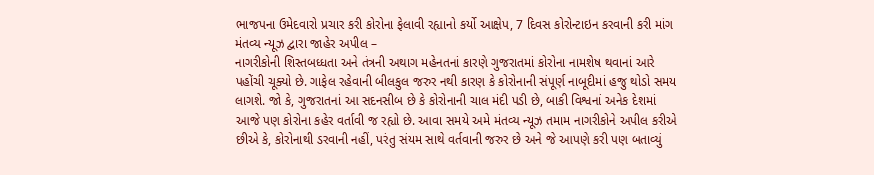ભાજપના ઉમેદવારો પ્રચાર કરી કોરોના ફેલાવી રહ્યાનો કર્યો આક્ષેપ, 7 દિવસ કોરોન્ટાઇન કરવાની કરી માંગ
મંતવ્ય ન્યૂઝ દ્વારા જાહેર અપીલ –
નાગરીકોની શિસ્તબધ્ધતા અને તંત્રની અથાગ મહેનતનાં કારણે ગુજરાતમાં કોરોના નામશેષ થવાનાં આરે પહોંચી ચૂક્યો છે. ગાફેલ રહેવાની બીલકુલ જરુર નથી કારણ કે કોરોનાની સંપૂર્ણ નાબૂદીમાં હજુ થોડો સમય લાગશે. જો કે, ગુજરાતનાં આ સદનસીબ છે કે કોરોનાની ચાલ મંદી પડી છે, બાકી વિશ્વનાં અનેક દેશમાં આજે પણ કોરોના કહેર વર્તાવી જ રહ્યો છે. આવા સમયે અમે મંતવ્ય ન્યૂઝ તમામ નાગરીકોને અપીલ કરીએ છીએ કે, કોરોનાથી ડરવાની નહીં, પરંતુ સંયમ સાથે વર્તવાની જરુર છે અને જે આપણે કરી પણ બતાવ્યું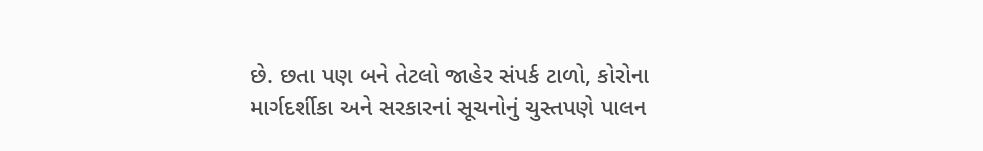છે. છતા પણ બને તેટલો જાહેર સંપર્ક ટાળો, કોરોના માર્ગદર્શીકા અને સરકારનાં સૂચનોનું ચુસ્તપણે પાલન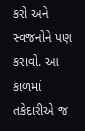કરો અને સ્વજનોને પણ કરાવો. આ કાળમાં તકેદારીએ જ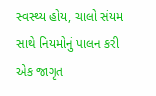સ્વસ્થ્ય હોય, ચાલો સંયમ સાથે નિયમોનું પાલન કરી એક જાગૃત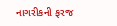નાગરીકની ફરજ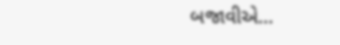બજાવીએ…